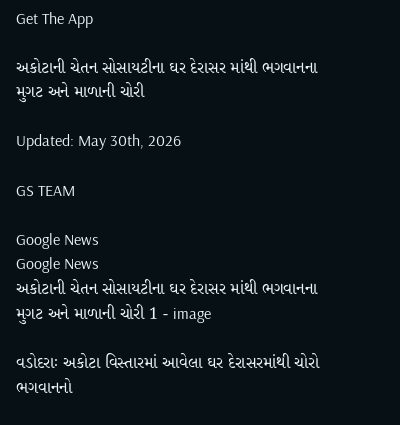Get The App

અકોટાની ચેતન સોસાયટીના ઘર દેરાસર માંથી ભગવાનના મુગટ અને માળાની ચોરી

Updated: May 30th, 2026

GS TEAM

Google News
Google News
અકોટાની ચેતન સોસાયટીના ઘર દેરાસર માંથી ભગવાનના મુગટ અને માળાની ચોરી 1 - image

વડોદરાઃ અકોટા વિસ્તારમાં આવેલા ઘર દેરાસરમાંથી ચોરો ભગવાનનો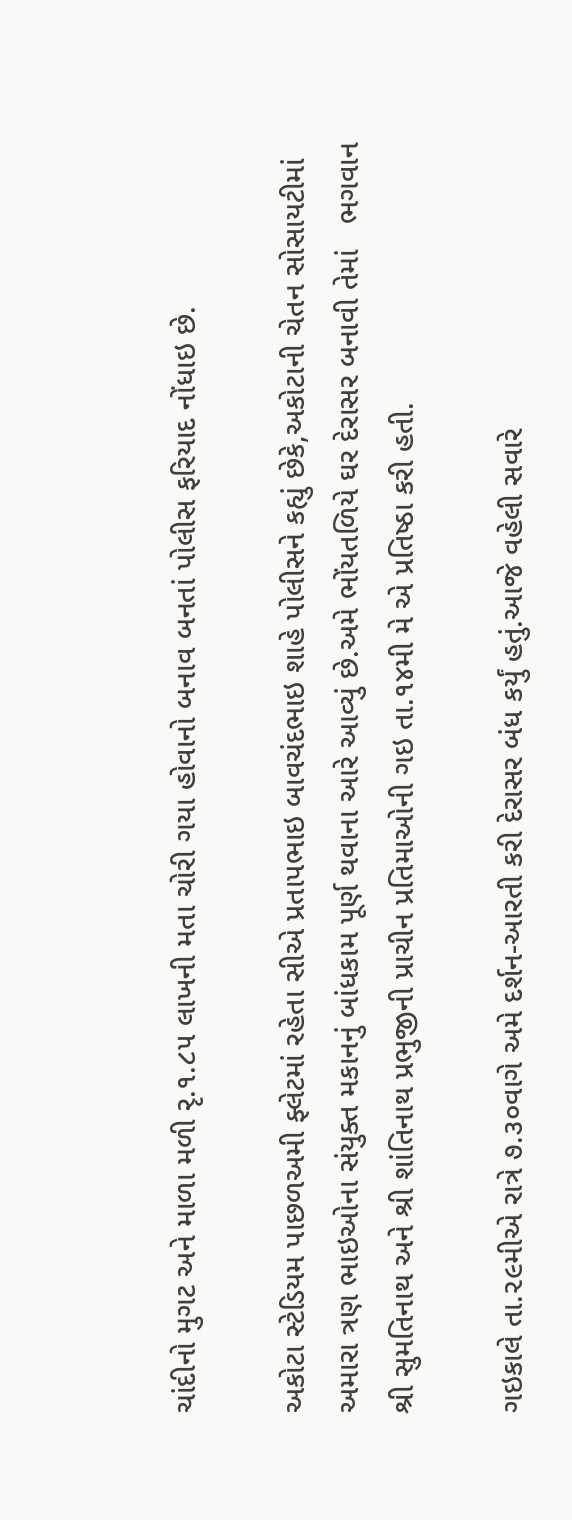ચાંદીનો મુગટ અને માળા મળી રૃ.૧.૮૫ લાખની મતા ચોરી ગયા હોવાનો બનાવ બનતાં પોલીસ ફરિયાદ નોંધાઇ છે.

અકોટા સ્ટેડિયમ પાછળઅમી ફ્લેટમાં રહેતા સીએ પ્રતાપભાઇ બાવચંદભાઇ શાહે પોલીસને કહ્યું છેકે,અકોટાની ચેતન સોસાયટીમાં અમારા ત્રણ ભાઇઓના સંયુક્ત મકાનનું બાંધકામ પૂર્ણ થવાના આરે આવ્યું છે.અમે ભોંયતળિયે ઘર દેરાસર બનાવી તેમાં   ભગવાન શ્રી સુમતિનાથ અને શ્રી શાંતિનાથ પ્રભુજીની પ્રાચીન પ્રતિમાઓની ગઇ તા.૧૪મી મે એ પ્રતિષ્ઠા કરી હતી.

ગઇકાલે તા.૨૯મીએ રાત્રે ૭.૩૦વાગે અમે દર્શન-આરતી કરી દેરાસર બંધ કર્યું હતું.આજે વહેલી સવારે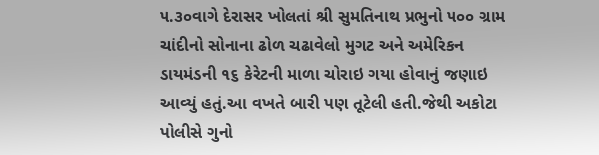૫.૩૦વાગે દેરાસર ખોલતાં શ્રી સુમતિનાથ પ્રભુનો ૫૦૦ ગ્રામ ચાંદીનો સોનાના ઢોળ ચઢાવેલો મુગટ અને અમેરિકન ડાયમંડની ૧૬ કેરેટની માળા ચોરાઇ ગયા હોવાનું જણાઇ આવ્યું હતું.આ વખતે બારી પણ તૂટેલી હતી.જેથી અકોટા પોલીસે ગુનો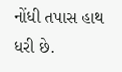નોંધી તપાસ હાથ ધરી છે.